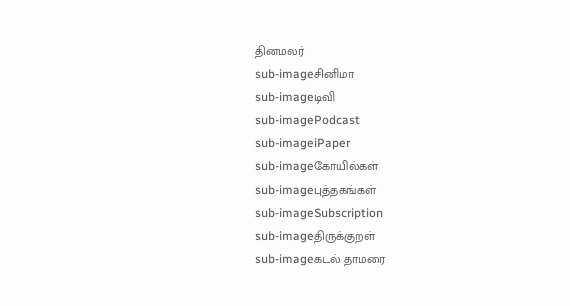தினமலர்
sub-imageசினிமா
sub-imageடிவி
sub-imagePodcast
sub-imageiPaper
sub-imageகோயில்கள்
sub-imageபுத்தகங்கள்
sub-imageSubscription
sub-imageதிருக்குறள்
sub-imageகடல் தாமரை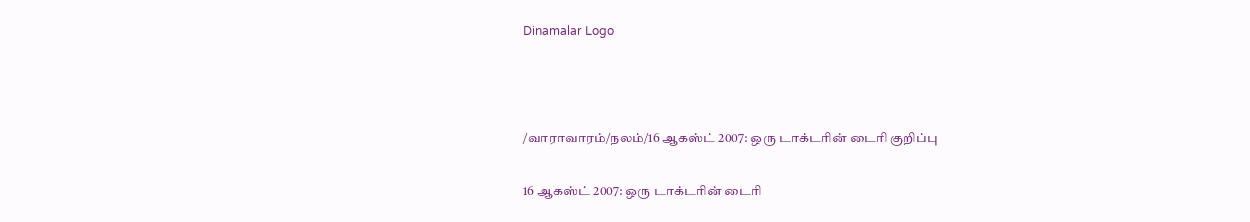Dinamalar Logo



/வாராவாரம்/நலம்/16 ஆகஸ்ட் 2007: ஒரு டாக்டரின் டைரி குறிப்பு

16 ஆகஸ்ட் 2007: ஒரு டாக்டரின் டைரி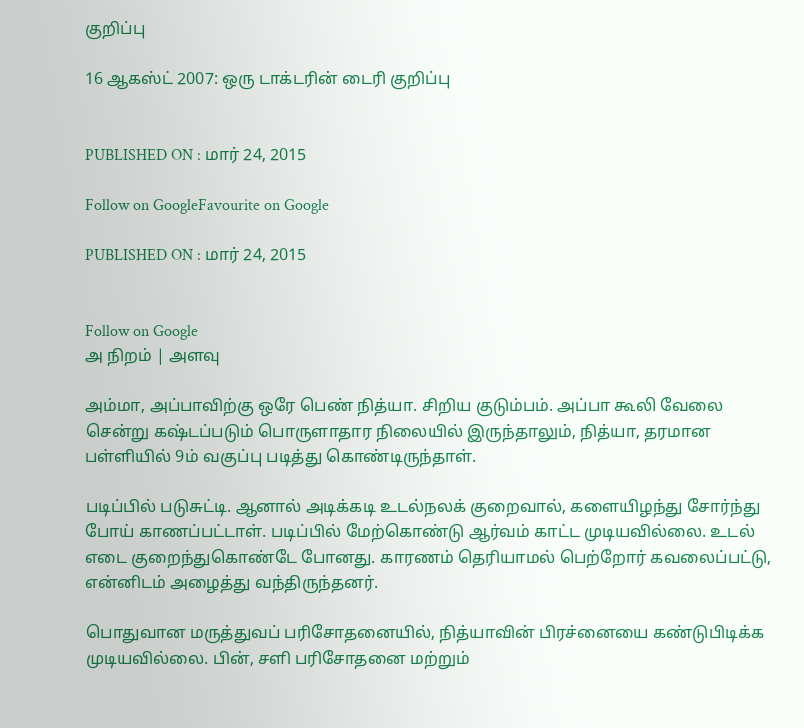குறிப்பு

16 ஆகஸ்ட் 2007: ஒரு டாக்டரின் டைரி குறிப்பு


PUBLISHED ON : மார் 24, 2015

Follow on GoogleFavourite on Google

PUBLISHED ON : மார் 24, 2015


Follow on Google
அ நிறம் | அளவு

அம்மா, அப்பாவிற்கு ஒரே பெண் நித்யா. சிறிய குடும்பம். அப்பா கூலி வேலை சென்று கஷ்டப்படும் பொருளாதார நிலையில் இருந்தாலும், நித்யா, தரமான பள்ளியில் 9ம் வகுப்பு படித்து கொண்டிருந்தாள்.

படிப்பில் படுசுட்டி. ஆனால் அடிக்கடி உடல்நலக் குறைவால், களையிழந்து சோர்ந்து போய் காணப்பட்டாள். படிப்பில் மேற்கொண்டு ஆர்வம் காட்ட முடியவில்லை. உடல் எடை குறைந்துகொண்டே போனது. காரணம் தெரியாமல் பெற்றோர் கவலைப்பட்டு, என்னிடம் அழைத்து வந்திருந்தனர்.

பொதுவான மருத்துவப் பரிசோதனையில், நித்யாவின் பிரச்னையை கண்டுபிடிக்க முடியவில்லை. பின், சளி பரிசோதனை மற்றும்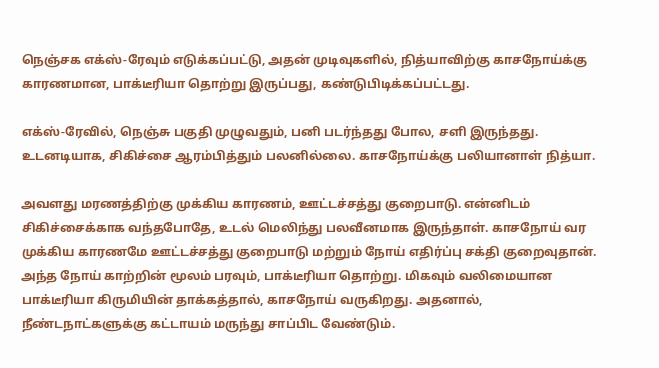நெஞ்சக எக்ஸ்-ரேவும் எடுக்கப்பட்டு, அதன் முடிவுகளில், நித்யாவிற்கு காசநோய்க்கு காரணமான, பாக்டீரியா தொற்று இருப்பது, கண்டுபிடிக்கப்பட்டது.

எக்ஸ்-ரேவில், நெஞ்சு பகுதி முழுவதும், பனி படர்ந்தது போல, சளி இருந்தது. உடனடியாக, சிகிச்சை ஆரம்பித்தும் பலனில்லை. காசநோய்க்கு பலியானாள் நித்யா.

அவளது மரணத்திற்கு முக்கிய காரணம், ஊட்டச்சத்து குறைபாடு. என்னிடம் சிகிச்சைக்காக வந்தபோதே, உடல் மெலிந்து பலவீனமாக இருந்தாள். காசநோய் வர முக்கிய காரணமே ஊட்டச்சத்து குறைபாடு மற்றும் நோய் எதிர்ப்பு சக்தி குறைவுதான். அந்த நோய் காற்றின் மூலம் பரவும், பாக்டீரியா தொற்று. மிகவும் வலிமையான பாக்டீரியா கிருமியின் தாக்கத்தால், காசநோய் வருகிறது. அதனால், நீண்டநாட்களுக்கு கட்டாயம் மருந்து சாப்பிட வேண்டும்.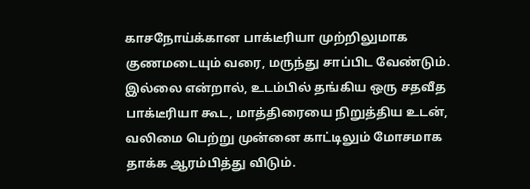காசநோய்க்கான பாக்டீரியா முற்றிலுமாக குணமடையும் வரை, மருந்து சாப்பிட வேண்டும். இல்லை என்றால், உடம்பில் தங்கிய ஒரு சதவீத பாக்டீரியா கூட, மாத்திரையை நிறுத்திய உடன், வலிமை பெற்று முன்னை காட்டிலும் மோசமாக தாக்க ஆரம்பித்து விடும்.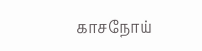காசநோய்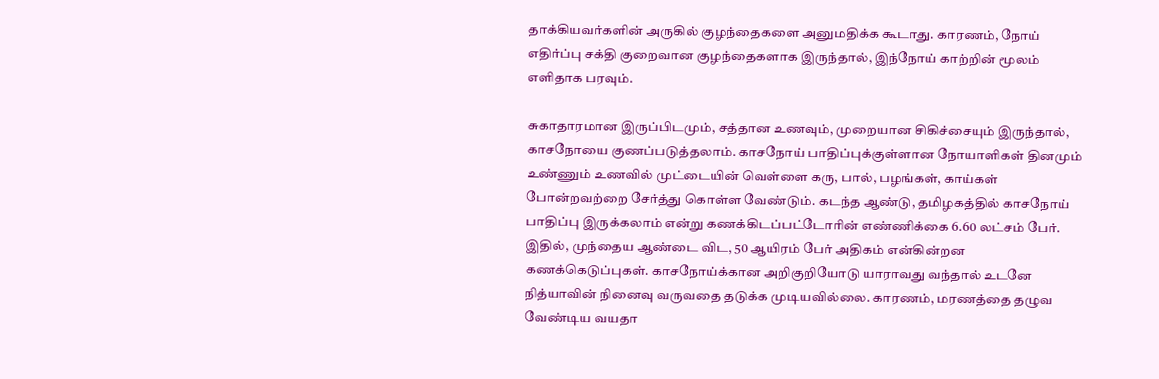தாக்கியவர்களின் அருகில் குழந்தைகளை அனுமதிக்க கூடாது. காரணம், நோய் எதிர்ப்பு சக்தி குறைவான குழந்தைகளாக இருந்தால், இந்நோய் காற்றின் மூலம் எளிதாக பரவும்.

சுகாதாரமான இருப்பிடமும், சத்தான உணவும், முறையான சிகிச்சையும் இருந்தால், காசநோயை குணப்படுத்தலாம். காசநோய் பாதிப்புக்குள்ளான நோயாளிகள் தினமும் உண்ணும் உணவில் முட்டையின் வெள்ளை கரு, பால், பழங்கள், காய்கள் போன்றவற்றை சேர்த்து கொள்ள வேண்டும். கடந்த ஆண்டு, தமிழகத்தில் காசநோய் பாதிப்பு இருக்கலாம் என்று கணக்கிடப்பட்டோரின் எண்ணிக்கை 6.60 லட்சம் பேர். இதில், முந்தைய ஆண்டை விட, 50 ஆயிரம் பேர் அதிகம் என்கின்றன கணக்கெடுப்புகள். காசநோய்க்கான அறிகுறியோடு யாராவது வந்தால் உடனே நித்யாவின் நினைவு வருவதை தடுக்க முடியவில்லை. காரணம், மரணத்தை தழுவ வேண்டிய வயதா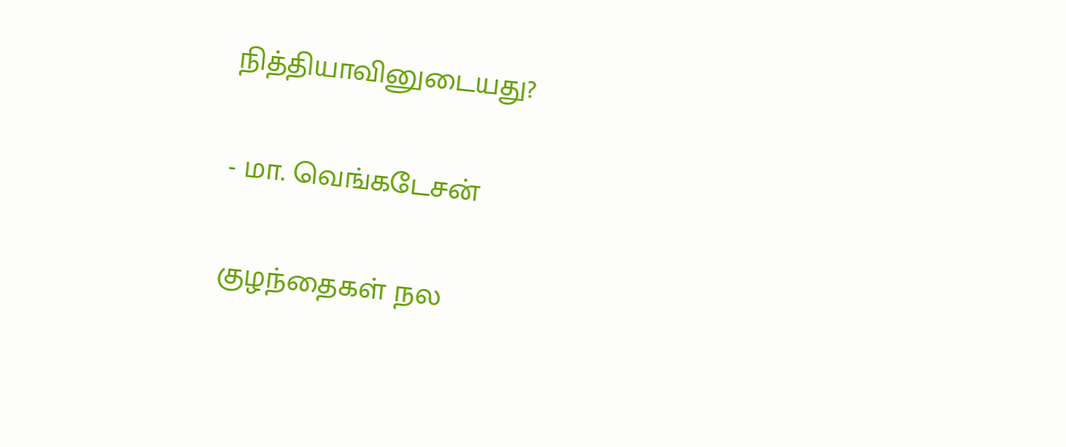நித்தியாவினுடையது?

- மா. வெங்கடேசன்

குழந்தைகள் நல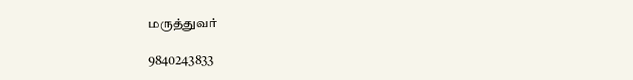மருத்துவர்

9840243833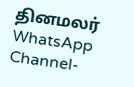தினமலர் WhatsApp Channel-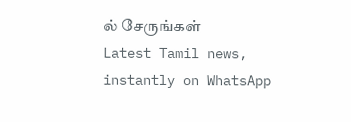ல் சேருங்கள்
Latest Tamil news, instantly on WhatsApp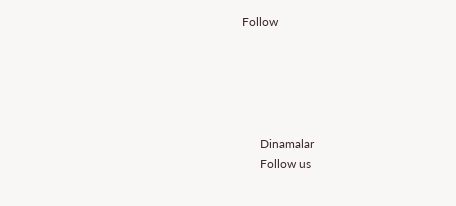Follow





      Dinamalar
      Follow us